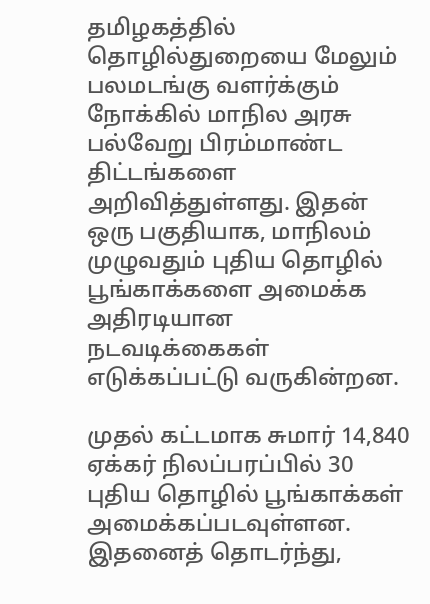தமிழகத்தில் தொழில்துறையை மேலும் பலமடங்கு வளர்க்கும் நோக்கில் மாநில அரசு பல்வேறு பிரம்மாண்ட திட்டங்களை அறிவித்துள்ளது. இதன் ஒரு பகுதியாக, மாநிலம் முழுவதும் புதிய தொழில் பூங்காக்களை அமைக்க அதிரடியான நடவடிக்கைகள் எடுக்கப்பட்டு வருகின்றன.

முதல் கட்டமாக சுமார் 14,840 ஏக்கர் நிலப்பரப்பில் 30 புதிய தொழில் பூங்காக்கள் அமைக்கப்படவுள்ளன. இதனைத் தொடர்ந்து,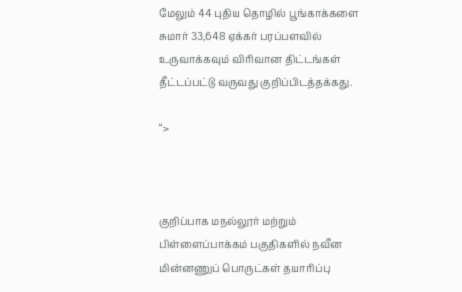மேலும் 44 புதிய தொழில் பூங்காக்களை சுமார் 33,648 ஏக்கர் பரப்பளவில் உருவாக்கவும் விரிவான திட்டங்கள் தீட்டப்பட்டு வருவது குறிப்பிடத்தக்கது.

“>



குறிப்பாக மநல்லூர் மற்றும் பிள்ளைப்பாக்கம் பகுதிகளில் நவீன மின்னணுப் பொருட்கள் தயாரிப்பு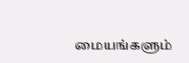மையங்களும்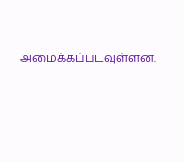அமைக்கப்படவுள்ளன.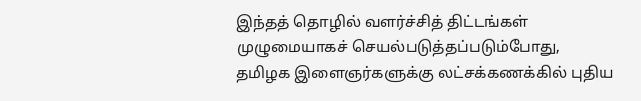இந்தத் தொழில் வளர்ச்சித் திட்டங்கள் முழுமையாகச் செயல்படுத்தப்படும்போது, தமிழக இளைஞர்களுக்கு லட்சக்கணக்கில் புதிய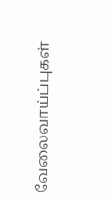வேலைவாய்ப்புகள்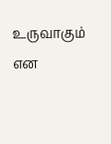உருவாகும் என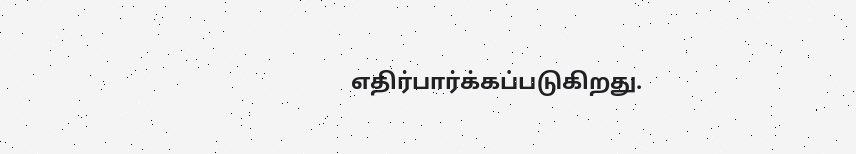எதிர்பார்க்கப்படுகிறது.